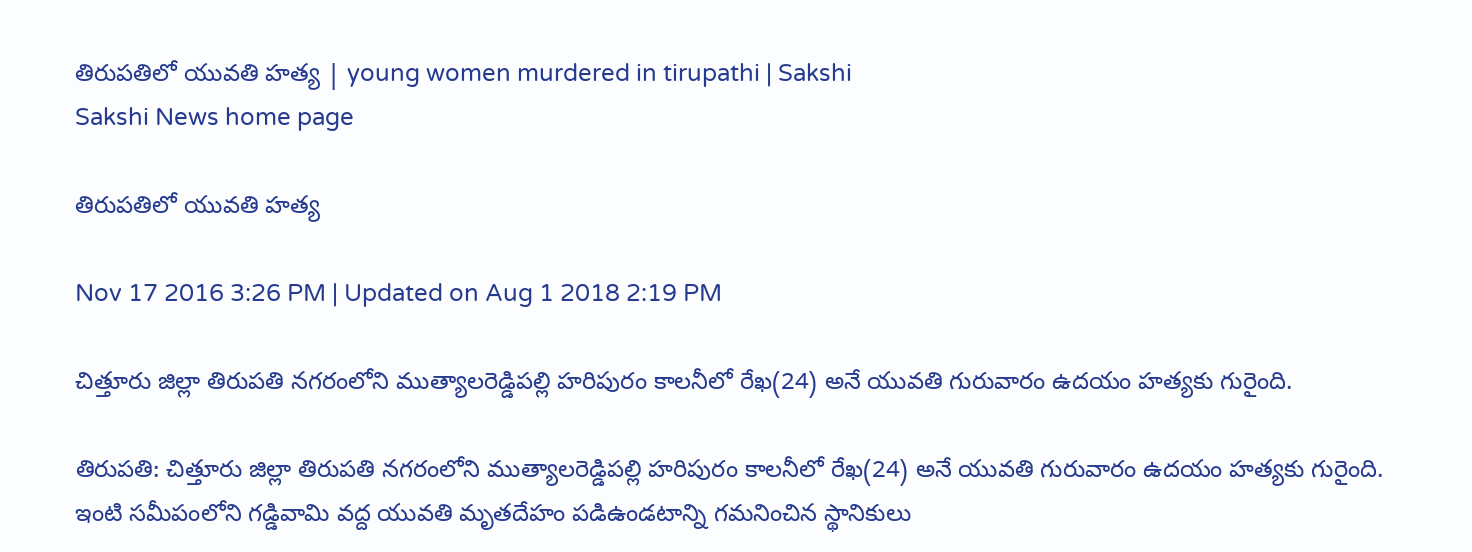తిరుపతిలో యువతి హత్య | young women murdered in tirupathi | Sakshi
Sakshi News home page

తిరుపతిలో యువతి హత్య

Nov 17 2016 3:26 PM | Updated on Aug 1 2018 2:19 PM

చిత్తూరు జిల్లా తిరుపతి నగరంలోని ముత్యాలరెడ్డిపల్లి హరిపురం కాలనీలో రేఖ(24) అనే యువతి గురువారం ఉదయం హత్యకు గురైంది.

తిరుపతి: చిత్తూరు జిల్లా తిరుపతి నగరంలోని ముత్యాలరెడ్డిపల్లి హరిపురం కాలనీలో రేఖ(24) అనే యువతి గురువారం ఉదయం హత్యకు గురైంది. ఇంటి సమీపంలోని గడ్డివామి వద్ద యువతి మృతదేహం పడిఉండటాన్ని గమనించిన స్థానికులు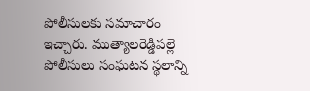పోలీసులకు సమాచారం ఇచ్చారు. ముత్యాలరెడ్డిపల్లె పోలీసులు సంఘటన స్థలాన్ని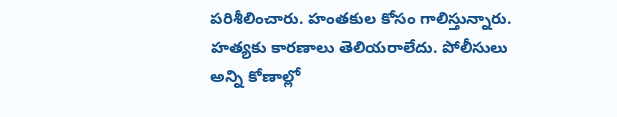పరిశీలించారు. హంతకుల కోసం గాలిస్తున్నారు. హత్యకు కారణాలు తెలియరాలేదు. పోలీసులు అన్ని కోణాల్లో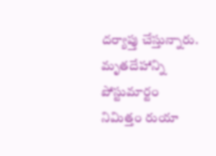దర్యాప్తు చేస్తున్నారు. మృతదేహాన్ని పోస్టుమార్టం నిమిత్తం రుయా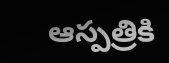ఆస్పత్రికి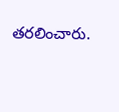తరలించారు.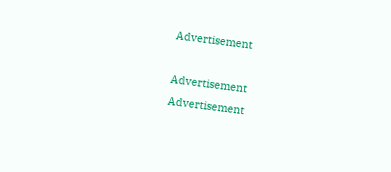Advertisement

Advertisement
Advertisement